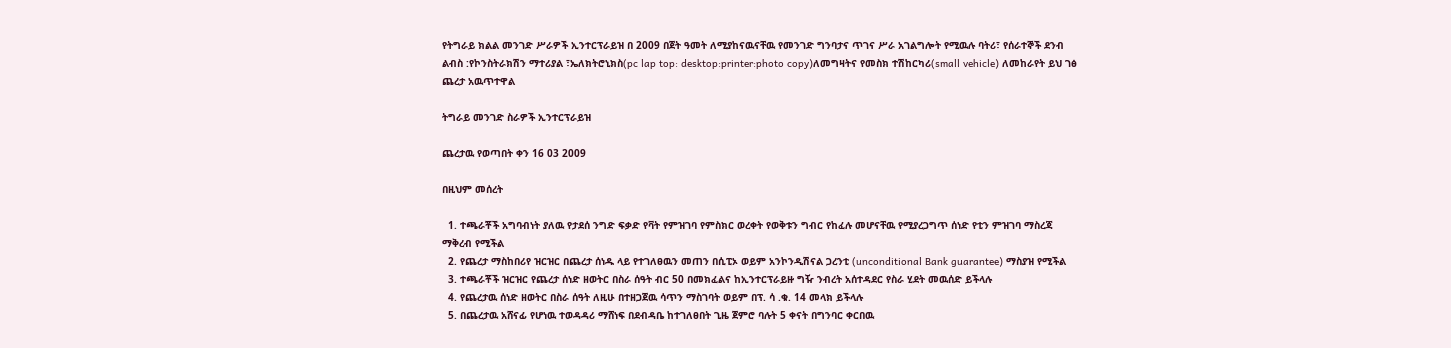የትግራይ ክልል መንገድ ሥራዎች ኢንተርፕራይዝ በ 2009 በጀት ዓመት ለሚያከናዉናቸዉ የመንገድ ግንባታና ጥገና ሥራ አገልግሎት የሚዉሉ ባትሪ፣ የሰራተኞች ደንብ ልብስ :የኮንስትራክሽን ማተሪያል ፣ኤለክትሮኒክስ(pc lap top: desktop:printer:photo copy)ለመግዛትና የመስክ ተሽከርካሪ(small vehicle) ለመከራየት ይህ ገፅ ጨረታ አዉጥተዋል

ትግራይ መንገድ ስራዎች ኢንተርፕራይዝ

ጨረታዉ የወጣበት ቀን 16 03 2009

በዚህም መሰረት

  1. ተጫራቾች አግባብነት ያለዉ የታደሰ ንግድ ፍቃድ የቫት የምዝገባ የምስክር ወረቀት የወቅቱን ግብር የከፈሉ መሆናቸዉ የሚያረጋግጥ ሰነድ የቲን ምዝገባ ማስረጃ ማቅረብ የሚችል
  2. የጨረታ ማስከበሪየ ዝርዝር በጨረታ ሰነዱ ላይ የተገለፀዉን መጠን በሲፒኦ ወይም አንኮንዲሽናል ጋረንቲ (unconditional Bank guarantee) ማስያዝ የሚችል
  3. ተጫራቾች ዝርዝር የጨረታ ሰነድ ዘወትር በስራ ሰዓት ብር 50 በመክፈልና ከኢንተርፕራይዙ ግዥ ንብረት አሰተዳደር የስራ ሂደት መዉሰድ ይችላሉ
  4. የጨረታዉ ሰነድ ዘወትር በስራ ሰዓት ለዚሁ በተዘጋጀዉ ሳጥን ማስገባት ወይም በፕ. ሳ .ቁ. 14 መላክ ይችላሉ
  5. በጨረታዉ አሸናፊ የሆነዉ ተወዳዳሪ ማሸነፍ በደብዳቤ ከተገለፀበት ጊዜ ጀምሮ ባሉት 5 ቀናት በግንባር ቀርበዉ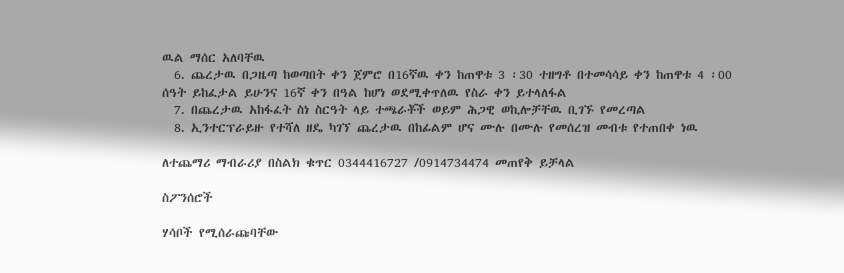ዉል ማሰር አለባቸዉ
  6. ጨረታዉ በጋዜጣ ከወጣበት ቀን ጀምሮ በ16ኛዉ ቀን ከጠዋቱ 3 ፡30 ተዘግቶ በተመሳሳይ ቀን ከጠዋቱ 4 ፡00 ሰዓት ይከፈታል ይሁንና 16ኛ ቀን በዓል ከሆነ ወደሚቀጥለዉ የስራ ቀን ይተላለፋል
  7. በጨረታዉ አከፋፈት ስነ ስርዓት ላይ ተጫራቾች ወይም ሕጋዊ ወኪሎቻቸዉ ቢገኙ የመረጣል
  8. ኢንተርፕራይዙ የተሻለ ዘዴ ካገኘ ጨረታዉ በከፊልም ሆና ሙሉ በሙሉ የመሰረዝ መብቱ የተጠበቀ ነዉ

ለተጨማሪ ማብራሪያ በስልክ ቁጥር 0344416727 /0914734474 መጠየቅ ይቻላል

ስፖንሰሮች

ሃሳቦች የሚሰራጩባቸው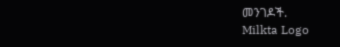መንገዶች.
Milkta Logo